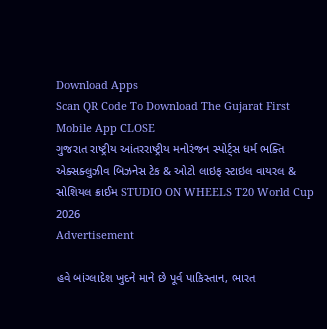Download Apps
Scan QR Code To Download The Gujarat First Mobile App CLOSE
ગુજરાત રાષ્ટ્રીય આંતરરાષ્ટ્રીય મનોરંજન સ્પોર્ટ્સ ધર્મ ભક્તિ એક્સક્લુઝીવ બિઝનેસ ટેક & ઓટો લાઇફ સ્ટાઇલ વાયરલ & સોશિયલ ક્રાઈમ STUDIO ON WHEELS T20 World Cup 2026
Advertisement

હવે બાંગ્લાદેશ ખુદને માને છે પૂર્વ પાકિસ્તાન, ભારત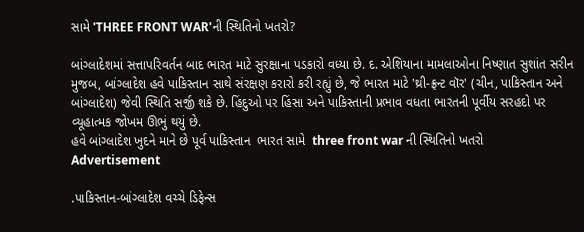સામે 'THREE FRONT WAR'ની સ્થિતિનો ખતરો?

બાંગ્લાદેશમાં સત્તાપરિવર્તન બાદ ભારત માટે સુરક્ષાના પડકારો વધ્યા છે. દ. એશિયાના મામલાઓના નિષ્ણાત સુશાંત સરીન મુજબ, બાંગ્લાદેશ હવે પાકિસ્તાન સાથે સંરક્ષણ કરારો કરી રહ્યું છે, જે ભારત માટે 'થ્રી-ફ્રન્ટ વૉર' (ચીન, પાકિસ્તાન અને બાંગ્લાદેશ) જેવી સ્થિતિ સર્જી શકે છે. હિંદુઓ પર હિંસા અને પાકિસ્તાની પ્રભાવ વધતા ભારતની પૂર્વીય સરહદો પર વ્યૂહાત્મક જોખમ ઊભું થયું છે.
હવે બાંગ્લાદેશ ખુદને માને છે પૂર્વ પાકિસ્તાન  ભારત સામે  three front war ની સ્થિતિનો ખતરો
Advertisement

.પાકિસ્તાન-બાંગ્લાદેશ વચ્ચે ડિફેન્સ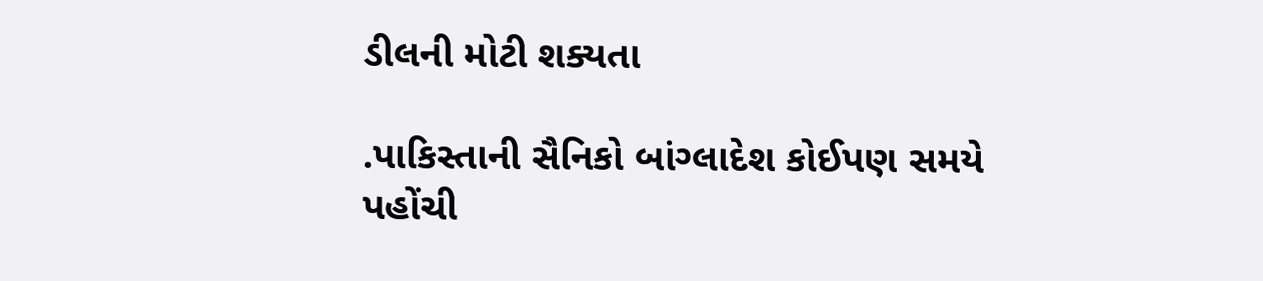ડીલની મોટી શક્યતા

.પાકિસ્તાની સૈનિકો બાંગ્લાદેશ કોઈપણ સમયે પહોંચી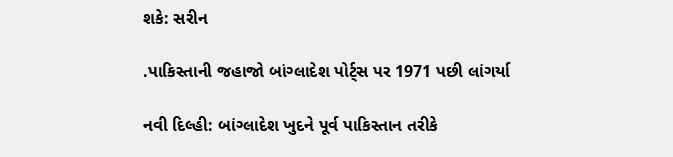શકે: સરીન

.પાકિસ્તાની જહાજો બાંગ્લાદેશ પોર્ટ્સ પર 1971 પછી લાંગર્યા

નવી દિલ્હી: બાંગ્લાદેશ ખુદને પૂર્વ પાકિસ્તાન તરીકે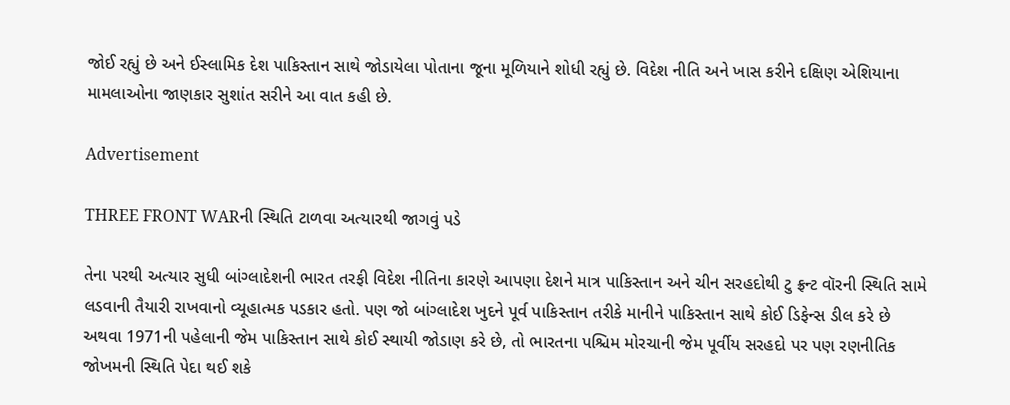જોઈ રહ્યું છે અને ઈસ્લામિક દેશ પાકિસ્તાન સાથે જોડાયેલા પોતાના જૂના મૂળિયાને શોધી રહ્યું છે. વિદેશ નીતિ અને ખાસ કરીને દક્ષિણ એશિયાના મામલાઓના જાણકાર સુશાંત સરીને આ વાત કહી છે.

Advertisement

THREE FRONT WARની સ્થિતિ ટાળવા અત્યારથી જાગવું પડે

તેના પરથી અત્યાર સુધી બાંગ્લાદેશની ભારત તરફી વિદેશ નીતિના કારણે આપણા દેશને માત્ર પાકિસ્તાન અને ચીન સરહદોથી ટુ ફ્રન્ટ વૉરની સ્થિતિ સામે લડવાની તૈયારી રાખવાનો વ્યૂહાત્મક પડકાર હતો. પણ જો બાંગ્લાદેશ ખુદને પૂર્વ પાકિસ્તાન તરીકે માનીને પાકિસ્તાન સાથે કોઈ ડિફેન્સ ડીલ કરે છે અથવા 1971ની પહેલાની જેમ પાકિસ્તાન સાથે કોઈ સ્થાયી જોડાણ કરે છે, તો ભારતના પશ્ચિમ મોરચાની જેમ પૂર્વીય સરહદો પર પણ રણનીતિક જોખમની સ્થિતિ પેદા થઈ શકે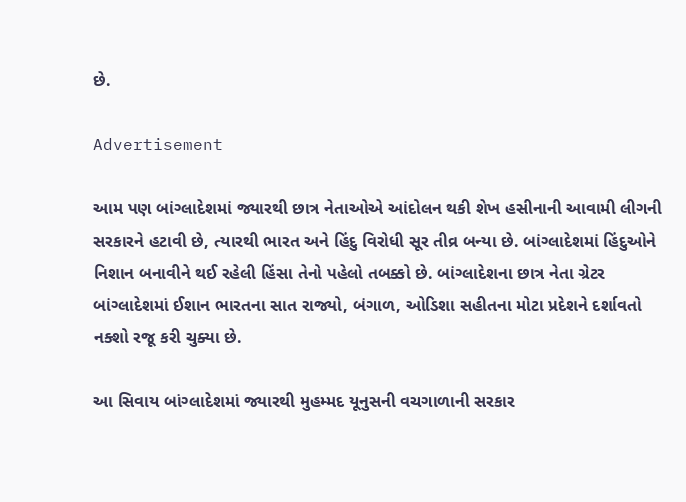છે.

Advertisement

આમ પણ બાંગ્લાદેશમાં જ્યારથી છાત્ર નેતાઓએ આંદોલન થકી શેખ હસીનાની આવામી લીગની સરકારને હટાવી છે, ત્યારથી ભારત અને હિંદુ વિરોધી સૂર તીવ્ર બન્યા છે. બાંગ્લાદેશમાં હિંદુઓને નિશાન બનાવીને થઈ રહેલી હિંસા તેનો પહેલો તબક્કો છે. બાંગ્લાદેશના છાત્ર નેતા ગ્રેટર બાંગ્લાદેશમાં ઈશાન ભારતના સાત રાજ્યો, બંગાળ, ઓડિશા સહીતના મોટા પ્રદેશને દર્શાવતો નક્શો રજૂ કરી ચુક્યા છે.

આ સિવાય બાંગ્લાદેશમાં જ્યારથી મુહમ્મદ યૂનુસની વચગાળાની સરકાર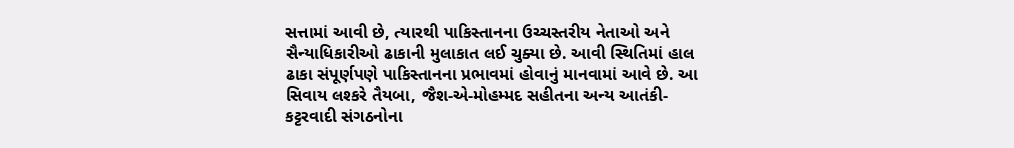સત્તામાં આવી છે, ત્યારથી પાકિસ્તાનના ઉચ્ચસ્તરીય નેતાઓ અને સૈન્યાધિકારીઓ ઢાકાની મુલાકાત લઈ ચુક્યા છે. આવી સ્થિતિમાં હાલ ઢાકા સંપૂર્ણપણે પાકિસ્તાનના પ્રભાવમાં હોવાનું માનવામાં આવે છે. આ સિવાય લશ્કરે તૈયબા, જૈશ-એ-મોહમ્મદ સહીતના અન્ય આતંકી-કટ્ટરવાદી સંગઠનોના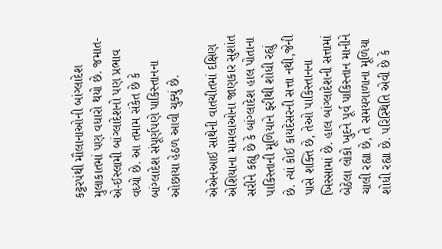કટ્ટરપંથી મૌલાનાઓની બાંગ્લાદેશ મુલાકાતમાં પણ વધારો થયો છે. જમાત-એ-ઈસ્લામી બાંગ્લાદેશનો પણ પ્રભાવ વધ્યો છે. આ તમામ સંકેત છે કે બાંગ્લાદેશ સંપૂર્ણપણે પાકિસ્તાનના ઓછાયા હેઠળ આવી ચુક્યું છે.

એએનઆઈ સાથેની વાતચીતમાં દક્ષિણ એશિયાના મામલાઓના જાણકાર સુશાંત સરીને કહ્યુ છે કે બાંગ્લાદેશ હાલ પોતાના પાકિસ્તાની મૂળિયાને ફરીથી શોધી રહ્યું છે. ત્યાં કોઈ કાયદેસરની સત્તા નથી,જેની પાસે શક્તિ છે, તેઓ પાકિસ્તાનના ખિસ્સામાં છે. હાલ બાંગ્લાદેશની સત્તામાં બેઠેલા લોકો ખુદને પૂર્વ પાકિસ્તાન માનીને ચાલી રહ્યા છે, તે સમયગાળાના મૂળિયા શોધી રહ્યા છે. પરિસ્થિતિ એવી છે કે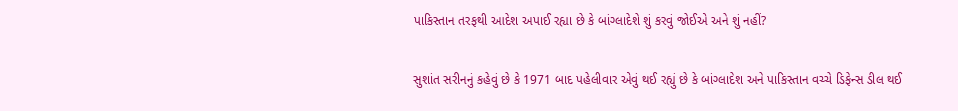પાકિસ્તાન તરફથી આદેશ અપાઈ રહ્યા છે કે બાંગ્લાદેશે શું કરવું જોઈએ અને શું નહીં?

સુશાંત સરીનનું કહેવું છે કે 1971 બાદ પહેલીવાર એવું થઈ રહ્યું છે કે બાંગ્લાદેશ અને પાકિસ્તાન વચ્ચે ડિફેન્સ ડીલ થઈ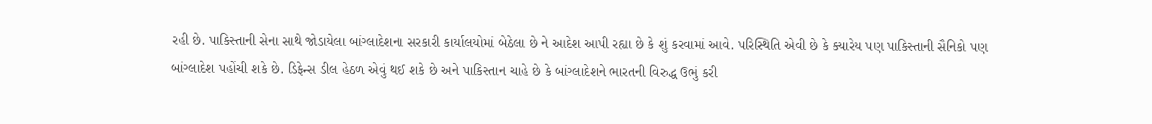રહી છે. પાકિસ્તાની સેના સાથે જોડાયેલા બાંગ્લાદેશના સરકારી કાર્યાલયોમાં બેઠેલા છે ને આદેશ આપી રહ્યા છે કે શું કરવામાં આવે. પરિસ્થિતિ એવી છે કે ક્યારેય પણ પાકિસ્તાની સૈનિકો પણ બાંગ્લાદેશ પહોંચી શકે છે. ડિફેન્સ ડીલ હેઠળ એવું થઈ શકે છે અને પાકિસ્તાન ચાહે છે કે બાંગ્લાદેશને ભારતની વિરુદ્ધ ઉભું કરી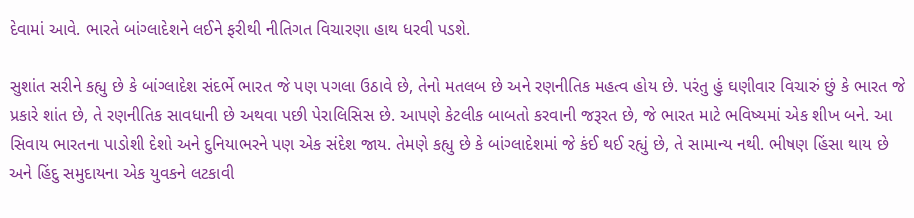દેવામાં આવે. ભારતે બાંગ્લાદેશને લઈને ફરીથી નીતિગત વિચારણા હાથ ધરવી પડશે.

સુશાંત સરીને કહ્યુ છે કે બાંગ્લાદેશ સંદર્ભે ભારત જે પણ પગલા ઉઠાવે છે, તેનો મતલબ છે અને રણનીતિક મહત્વ હોય છે. પરંતુ હું ઘણીવાર વિચારું છું કે ભારત જે પ્રકારે શાંત છે, તે રણનીતિક સાવધાની છે અથવા પછી પેરાલિસિસ છે. આપણે કેટલીક બાબતો કરવાની જરૂરત છે, જે ભારત માટે ભવિષ્યમાં એક શીખ બને. આ સિવાય ભારતના પાડોશી દેશો અને દુનિયાભરને પણ એક સંદેશ જાય. તેમણે કહ્યુ છે કે બાંગ્લાદેશમાં જે કંઈ થઈ રહ્યું છે, તે સામાન્ય નથી. ભીષણ હિંસા થાય છે અને હિંદુ સમુદાયના એક યુવકને લટકાવી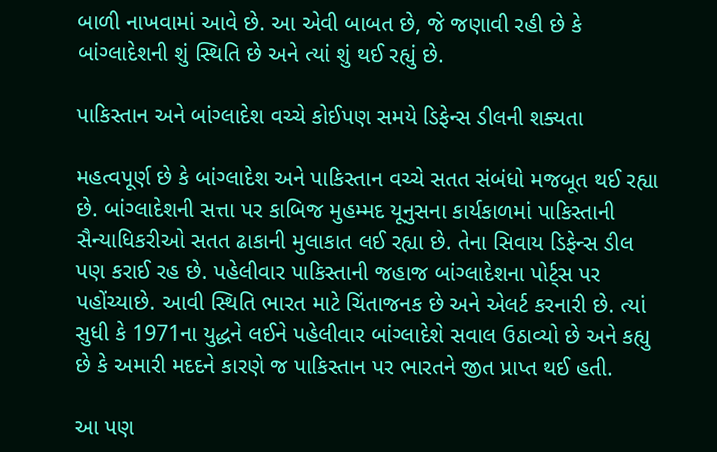બાળી નાખવામાં આવે છે. આ એવી બાબત છે, જે જણાવી રહી છે કે બાંગ્લાદેશની શું સ્થિતિ છે અને ત્યાં શું થઈ રહ્યું છે.

પાકિસ્તાન અને બાંગ્લાદેશ વચ્ચે કોઈપણ સમયે ડિફેન્સ ડીલની શક્યતા

મહત્વપૂર્ણ છે કે બાંગ્લાદેશ અને પાકિસ્તાન વચ્ચે સતત સંબંધો મજબૂત થઈ રહ્યા છે. બાંગ્લાદેશની સત્તા પર કાબિજ મુહમ્મદ યૂનુસના કાર્યકાળમાં પાકિસ્તાની સૈન્યાધિકરીઓ સતત ઢાકાની મુલાકાત લઈ રહ્યા છે. તેના સિવાય ડિફેન્સ ડીલ પણ કરાઈ રહ છે. પહેલીવાર પાકિસ્તાની જહાજ બાંગ્લાદેશના પોર્ટ્સ પર પહોંચ્યાછે. આવી સ્થિતિ ભારત માટે ચિંતાજનક છે અને એલર્ટ કરનારી છે. ત્યાં સુધી કે 1971ના યુદ્ધને લઈને પહેલીવાર બાંગ્લાદેશે સવાલ ઉઠાવ્યો છે અને કહ્યુ છે કે અમારી મદદને કારણે જ પાકિસ્તાન પર ભારતને જીત પ્રાપ્ત થઈ હતી.

આ પણ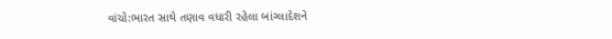વાંચો:ભારત સાથે તણાવ વધારી રહેલા બાંગ્લાદેશને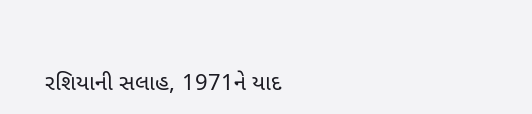રશિયાની સલાહ, 1971ને યાદ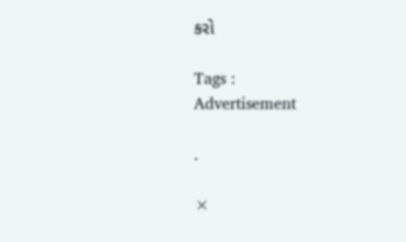કરો

Tags :
Advertisement

.

×